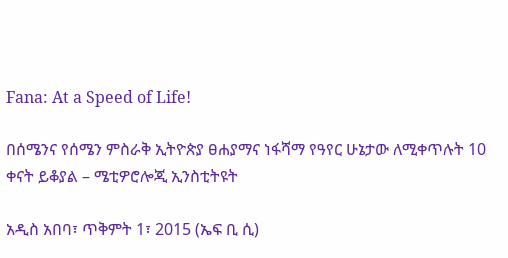Fana: At a Speed of Life!

በሰሜንና የሰሜን ምስራቅ ኢትዮጵያ ፀሐያማና ነፋሻማ የዓየር ሁኔታው ለሚቀጥሉት 10 ቀናት ይቆያል – ሜቲዎሮሎጂ ኢንስቲትዩት

አዲስ አበባ፣ ጥቅምት 1፣ 2015 (ኤፍ ቢ ሲ)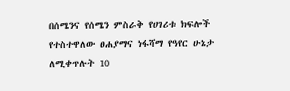በሰሜንና የሰሜን ምስራቅ የሀገሪቱ ክፍሎች የተስተዋለው ፀሐያማና ነፋሻማ የዓየር ሁኔታ ለሚቀጥሉት 10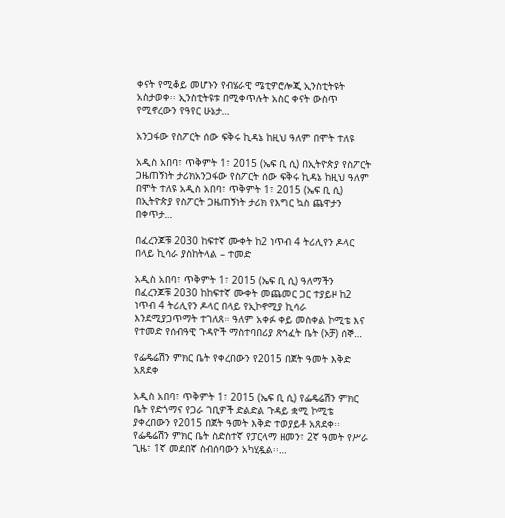ቀናት የሚቆይ መሆኑን የብሄራዊ ሜቲዎሮሎጂ ኢንስቲትዩት አስታወቀ፡፡ ኢንስቲትዩቱ በሚቀጥሉት አስር ቀናት ውስጥ የሚኖረውን የዓየር ሁኔታ…

አንጋፋው የስፖርት ሰው ፍቅሩ ኪዳኔ ከዚህ ዓለም በሞት ተለዩ

አዲስ አበባ፣ ጥቅምት 1፣ 2015 (ኤፍ ቢ ሲ) በኢትዮጵያ የስፖርት ጋዜጠኝነት ታሪክአንጋፋው የስፖርት ሰው ፍቅሩ ኪዳኔ ከዚህ ዓለም በሞት ተለዩ አዲስ አበባ፣ ጥቅምት 1፣ 2015 (ኤፍ ቢ ሲ) በኢትዮጵያ የስፖርት ጋዜጠኝነት ታሪክ የእግር ኳስ ጨዋታን በቀጥታ…

በፈረንጆቹ 2030 ከፍተኛ ሙቀት ከ2 ነጥብ 4 ትሪሊየን ዶላር በላይ ኪሳራ ያስከትላል – ተመድ

አዲስ አበባ፣ ጥቅምት 1፣ 2015 (ኤፍ ቢ ሲ) ዓለማችን በፈረንጆቹ 2030 ከከፍተኛ ሙቀት መጨመር ጋር ተያይዞ ከ2 ነጥብ 4 ትሪሊየን ዶላር በላይ የኢኮኖሚያ ኪሳራ እንደሚያጋጥማት ተገለጸ። ዓለም አቀፉ ቀይ መስቀል ኮሚቴ እና የተመድ የሰብዓዊ ጉዳዮች ማስተባበሪያ ጽኅፈት ቤት (ኦቻ) ሰኞ…

የፌዴሬሽን ምክር ቤት የቀረበውን የ2015 በጀት ዓመት እቅድ አጸደቀ

አዲስ አበባ፣ ጥቅምት 1፣ 2015 (ኤፍ ቢ ሲ) የፌዴሬሽን ምክር ቤት የድጎማና የጋራ ገቢዎች ድልድል ጉዳይ ቋሚ ኮሚቴ ያቀረበውን የ2015 በጀት ዓመት እቅድ ተወያይቶ አጸደቀ፡፡ የፌዴሬሽን ምክር ቤት ስድስተኛ የፓርላማ ዘመን፣ 2ኛ ዓመት የሥራ ጊዜ፣ 1ኛ መደበኛ ስብሰባውን አካሂዷል፡፡…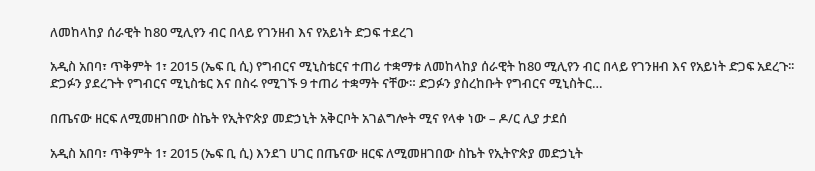ለመከላከያ ሰራዊት ከ80 ሚሊየን ብር በላይ የገንዘብ እና የአይነት ድጋፍ ተደረገ

አዲስ አበባ፣ ጥቅምት 1፣ 2015 (ኤፍ ቢ ሲ) የግብርና ሚኒስቴርና ተጠሪ ተቋማቱ ለመከላከያ ሰራዊት ከ80 ሚሊየን ብር በላይ የገንዘብ እና የአይነት ድጋፍ አደረጉ፡፡ ድጋፉን ያደረጉት የግብርና ሚኒስቴር እና በስሩ የሚገኙ 9 ተጠሪ ተቋማት ናቸው። ድጋፉን ያስረከቡት የግብርና ሚኒስትር…

በጤናው ዘርፍ ለሚመዘገበው ስኬት የኢትዮጵያ መድኃኒት አቅርቦት አገልግሎት ሚና የላቀ ነው – ዶ/ር ሊያ ታደሰ

አዲስ አበባ፣ ጥቅምት 1፣ 2015 (ኤፍ ቢ ሲ) እንደገ ሀገር በጤናው ዘርፍ ለሚመዘገበው ስኬት የኢትዮጵያ መድኃኒት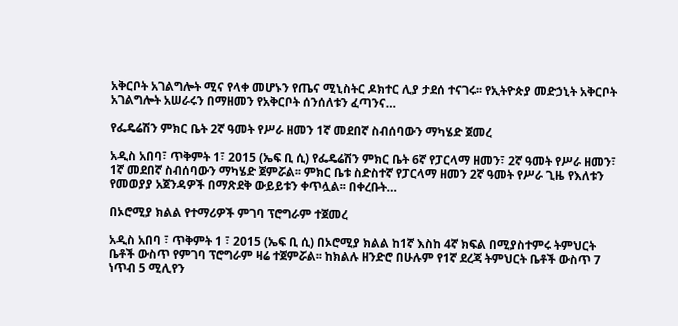አቅርቦት አገልግሎት ሚና የላቀ መሆኑን የጤና ሚኒስትር ዶክተር ሊያ ታደሰ ተናገሩ፡፡ የኢትዮጵያ መድኃኒት አቅርቦት አገልግሎት አሠራሩን በማዘመን የአቅርቦት ሰንሰለቱን ፈጣንና…

የፌዴሬሽን ምክር ቤት 2ኛ ዓመት የሥራ ዘመን 1ኛ መደበኛ ስብሰባውን ማካሄድ ጀመረ

አዲስ አበባ፣ ጥቅምት 1፣ 2015 (ኤፍ ቢ ሲ) የፌዴሬሽን ምክር ቤት 6ኛ የፓርላማ ዘመን፣ 2ኛ ዓመት የሥራ ዘመን፣ 1ኛ መደበኛ ስብሰባውን ማካሄድ ጀምሯል፡፡ ምክር ቤቱ ስድስተኛ የፓርላማ ዘመን 2ኛ ዓመት የሥራ ጊዜ የእለቱን የመወያያ አጀንዳዎች በማጽደቅ ውይይቱን ቀጥሏል፡፡ በቀረቡት…

በኦሮሚያ ክልል የተማሪዎች ምገባ ፕሮግራም ተጀመረ

አዲስ አበባ ፣ ጥቅምት 1 ፣ 2015 (ኤፍ ቢ ሲ) በኦሮሚያ ክልል ከ1ኛ እስከ 4ኛ ክፍል በሚያስተምሩ ትምህርት ቤቶች ውስጥ የምገባ ፕሮግራም ዛሬ ተጀምሯል፡፡ ከክልሉ ዘንድሮ በሁሉም የ1ኛ ደረጃ ትምህርት ቤቶች ውስጥ 7 ነጥብ 5 ሚሊየን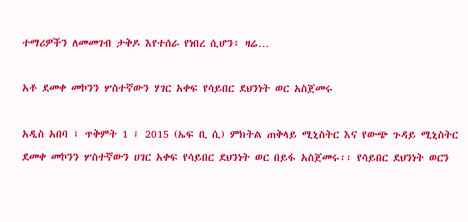ተማሪዎችን ለመመገብ ታቅዶ እየተሰራ የነበረ ሲሆን፥ ዛሬ…

አቶ ደመቀ መኮንን ሦስተኛውን ሃገር አቀፍ የሳይበር ደህንነት ወር አስጀመሩ

አዲስ አበባ ፣ ጥቅምት 1 ፣ 2015 (ኤፍ ቢ ሲ) ምክትል ጠቅላይ ሚኒስትር እና የውጭ ጉዳይ ሚኒስትር ደመቀ መኮንን ሦስተኛውን ሀገር አቀፍ የሳይበር ደህንነት ወር በይፋ አስጀመሩ፡፡ የሳይበር ደህንነት ወርን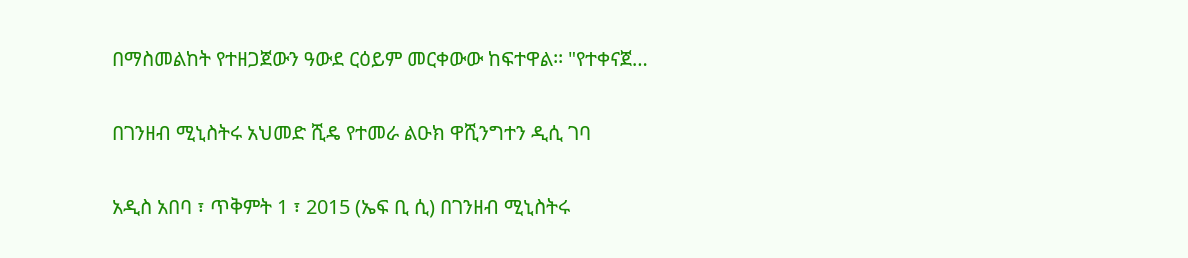በማስመልከት የተዘጋጀውን ዓውደ ርዕይም መርቀውው ከፍተዋል፡፡ "የተቀናጀ…

በገንዘብ ሚኒስትሩ አህመድ ሺዴ የተመራ ልዑክ ዋሺንግተን ዲሲ ገባ

አዲስ አበባ ፣ ጥቅምት 1 ፣ 2015 (ኤፍ ቢ ሲ) በገንዘብ ሚኒስትሩ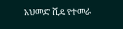አህመድ ሺዴ የተመራ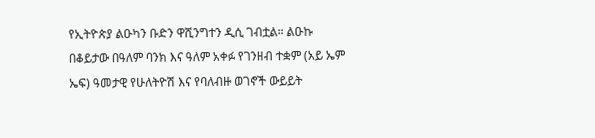የኢትዮጵያ ልዑካን ቡድን ዋሺንግተን ዲሲ ገብቷል። ልዑኩ በቆይታው በዓለም ባንክ እና ዓለም አቀፉ የገንዘብ ተቋም (አይ ኤም ኤፍ) ዓመታዊ የሁለትዮሽ እና የባለብዙ ወገኖች ውይይት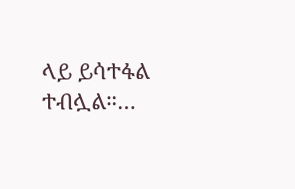ላይ ይሳተፋል ተብሏል።…